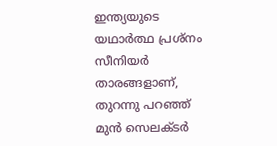ഇന്ത്യയുടെ യഥാര്‍ത്ഥ പ്രശ്നം സീനിയര്‍ താരങ്ങളാണ്, തുറന്നു പറഞ്ഞ് മുന്‍ സെലക്ടര്‍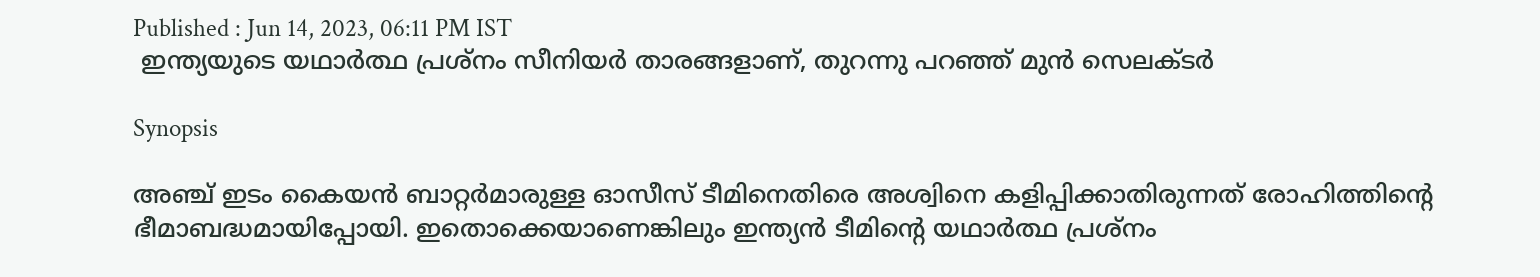Published : Jun 14, 2023, 06:11 PM IST
 ഇന്ത്യയുടെ യഥാര്‍ത്ഥ പ്രശ്നം സീനിയര്‍ താരങ്ങളാണ്, തുറന്നു പറഞ്ഞ് മുന്‍ സെലക്ടര്‍

Synopsis

അഞ്ച് ഇടം കൈയന്‍ ബാറ്റര്‍മാരുള്ള ഓസീസ് ടീമിനെതിരെ അശ്വിനെ കളിപ്പിക്കാതിരുന്നത് രോഹിത്തിന്‍റെ ഭീമാബദ്ധമായിപ്പോയി. ഇതൊക്കെയാണെങ്കിലും ഇന്ത്യന്‍ ടീമിന്‍റെ യഥാര്‍ത്ഥ പ്രശ്നം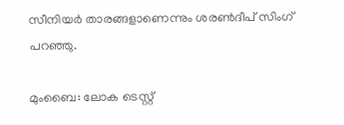സീനിയര്‍ താരങ്ങളാണെന്നും ശരണ്‍ദീപ് സിംഗ് പറഞ്ഞു.

മുംബൈ: ലോക ടെസ്റ്റ്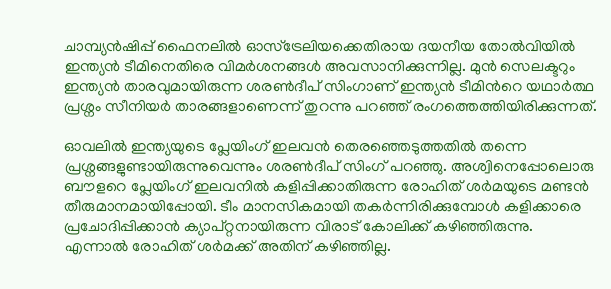ചാമ്പ്യന്‍ഷിപ്പ് ഫൈനലില്‍ ഓസ്ട്രേലിയക്കെതിരായ ദയനീയ തോല്‍വിയില്‍ ഇന്ത്യന്‍ ടീമിനെതിരെ വിമര്‍ശനങ്ങള്‍ അവസാനിക്കുന്നില്ല. മുന്‍ സെലക്ടറും ഇന്ത്യന്‍ താരവുമായിരുന്ന ശരണ്‍ദീപ് സിംഗാണ് ഇന്ത്യന്‍ ടീമിന്‍റെ യഥാര്‍ത്ഥ പ്രശ്നം സീനിയര്‍ താരങ്ങളാണെന്ന് തുറന്നു പറഞ്ഞ് രംഗത്തെത്തിയിരിക്കുന്നത്.

ഓവലില്‍ ഇന്ത്യയുടെ പ്ലേയിംഗ് ഇലവന്‍ തെരഞ്ഞെടുത്തതില്‍ തന്നെ പ്രശ്നങ്ങളുണ്ടായിരുന്നുവെന്നും ശരണ്‍ദീപ് സിംഗ് പറഞ്ഞു. അശ്വിനെപ്പോലൊരു ബൗളറെ പ്ലേയിംഗ് ഇലവനില്‍ കളിപ്പിക്കാതിരുന്ന രോഹിത് ശര്‍മയുടെ മണ്ടന്‍ തീരുമാനമായിപ്പോയി. ടീം മാനസികമായി തകര്‍ന്നിരിക്കുമ്പോള്‍ കളിക്കാരെ പ്രചോദിപ്പിക്കാന്‍ ക്യാപ്റ്റനായിരുന്ന വിരാട് കോലിക്ക് കഴിഞ്ഞിരുന്നു. എന്നാല്‍ രോഹിത് ശര്‍മക്ക് അതിന് കഴിഞ്ഞില്ല.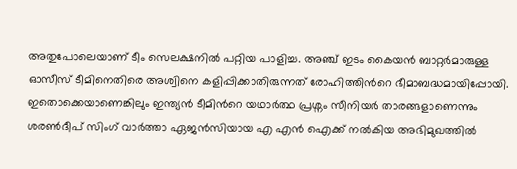അതുപോലെയാണ് ടീം സെലക്ഷനില്‍ പറ്റിയ പാളിച്ച. അഞ്ച് ഇടം കൈയന്‍ ബാറ്റര്‍മാരുള്ള ഓസീസ് ടീമിനെതിരെ അശ്വിനെ കളിപ്പിക്കാതിരുന്നത് രോഹിത്തിന്‍റെ ഭീമാബദ്ധമായിപ്പോയി. ഇതൊക്കെയാണെങ്കിലും ഇന്ത്യന്‍ ടീമിന്‍റെ യഥാര്‍ത്ഥ പ്രശ്നം സീനിയര്‍ താരങ്ങളാണെന്നും ശരണ്‍ദീപ് സിംഗ് വാര്‍ത്താ ഏജന്‍സിയായ എ എന്‍ ഐക്ക് നല്‍കിയ അഭിമുഖത്തില്‍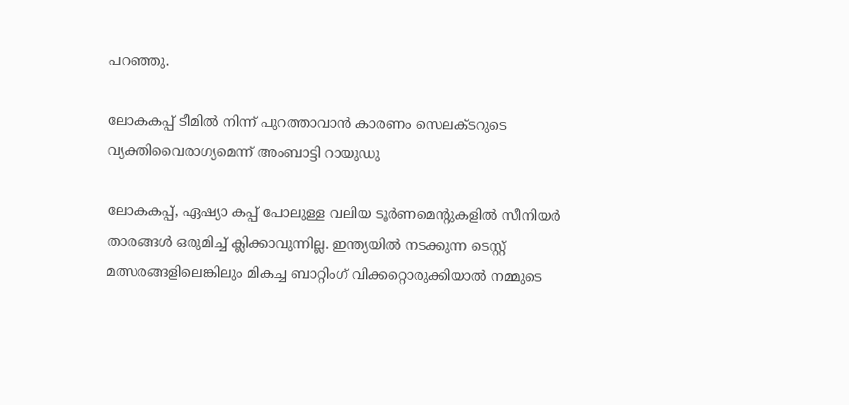പറഞ്ഞു.

ലോകകപ്പ് ടീമില്‍ നിന്ന് പുറത്താവാന്‍ കാരണം സെലക്ടറുടെ വ്യക്തിവൈരാഗ്യമെന്ന് അംബാട്ടി റായുഡു

ലോകകപ്പ്, ഏഷ്യാ കപ്പ് പോലുള്ള വലിയ ടൂര്‍ണമെന്‍റുകളില്‍ സീനിയര്‍ താരങ്ങള്‍ ഒരുമിച്ച് ക്ലിക്കാവുന്നില്ല. ഇന്ത്യയില്‍ നടക്കുന്ന ടെസ്റ്റ് മത്സരങ്ങളിലെങ്കിലും മികച്ച ബാറ്റിംഗ് വിക്കറ്റൊരുക്കിയാല്‍ നമ്മുടെ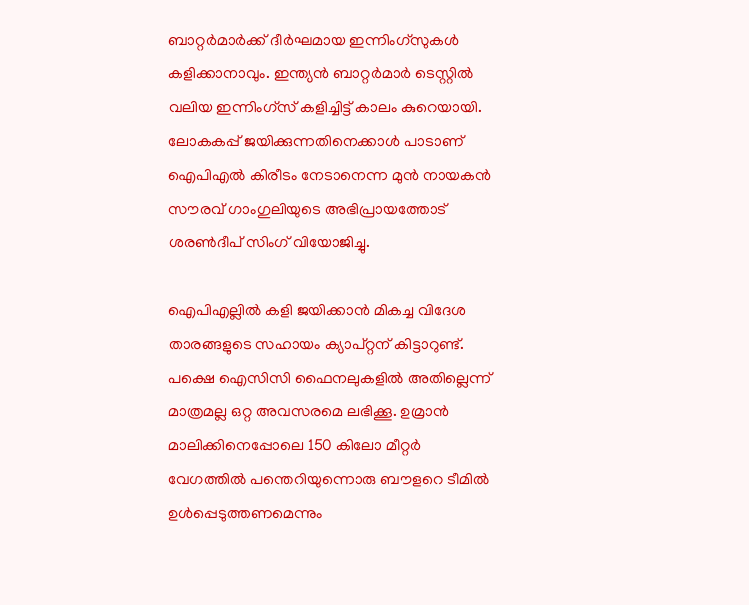ബാറ്റര്‍മാര്‍ക്ക് ദീര്‍ഘമായ ഇന്നിംഗ്സുകള്‍ കളിക്കാനാവും. ഇന്ത്യന്‍ ബാറ്റര്‍മാര്‍ ടെസ്റ്റില്‍ വലിയ ഇന്നിംഗ്സ് കളിച്ചിട്ട് കാലം കുറെയായി. ലോകകപ്പ് ജയിക്കുന്നതിനെക്കാള്‍ പാടാണ് ഐപിഎല്‍ കിരീടം നേടാനെന്ന മുന്‍ നായകന്‍ സൗരവ് ഗാംഗുലിയുടെ അഭിപ്രായത്തോട് ശരണ്‍ദീപ് സിംഗ് വിയോജിച്ചു.

ഐപിഎല്ലില്‍ കളി ജയിക്കാന്‍ മികച്ച വിദേശ താരങ്ങളുടെ സഹായം ക്യാപ്റ്റന് കിട്ടാറുണ്ട്. പക്ഷെ ഐസിസി ഫൈനലുകളില്‍ അതില്ലെന്ന് മാത്രമല്ല ഒറ്റ അവസരമെ ലഭിക്കൂ. ഉമ്രാന്‍ മാലിക്കിനെപ്പോലെ 150 കിലോ മീറ്റര്‍ വേഗത്തില്‍ പന്തെറിയുന്നൊരു ബൗളറെ ടീമില്‍ ഉള്‍പ്പെടുത്തണമെന്നും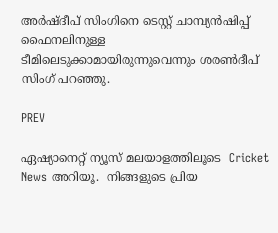അര്‍ഷ്ദീപ് സിംഗിനെ ടെസ്റ്റ് ചാമ്പ്യന്‍ഷിപ്പ് ഫൈനലിനുള്ള ടീമിലെടുക്കാമായിരുന്നുവെന്നും ശരണ്‍ദീപ് സിംഗ് പറഞ്ഞു.

PREV

ഏഷ്യാനെറ്റ് ന്യൂസ് മലയാളത്തിലൂടെ  Cricket News അറിയൂ.  നിങ്ങളുടെ പ്രിയ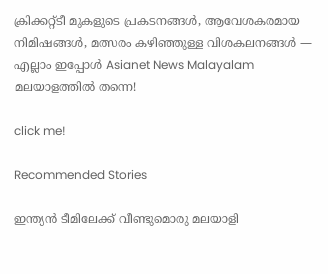ക്രിക്കറ്റ്ടീ മുകളുടെ പ്രകടനങ്ങൾ, ആവേശകരമായ നിമിഷങ്ങൾ, മത്സരം കഴിഞ്ഞുള്ള വിശകലനങ്ങൾ — എല്ലാം ഇപ്പോൾ Asianet News Malayalam മലയാളത്തിൽ തന്നെ!

click me!

Recommended Stories

ഇന്ത്യൻ ടീമിലേക്ക് വീണ്ടുമൊരു മലയാളി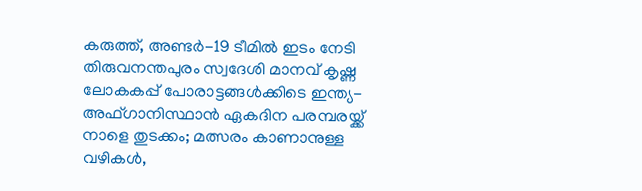കരുത്ത്, അണ്ടർ-19 ടീമിൽ ഇടം നേടി തിരുവനന്തപുരം സ്വദേശി മാനവ് കൃഷ്ണ
ലോകകപ്പ് പോരാട്ടങ്ങ‌ൾക്കിടെ ഇന്ത്യ-അഫ്ഗാനിസ്ഥാൻ ഏകദിന പരമ്പരയ്ക്ക് നാളെ തുടക്കം; മത്സരം കാണാനുള്ള വഴികൾ,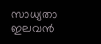സാധ്യതാ ഇലവന്‍